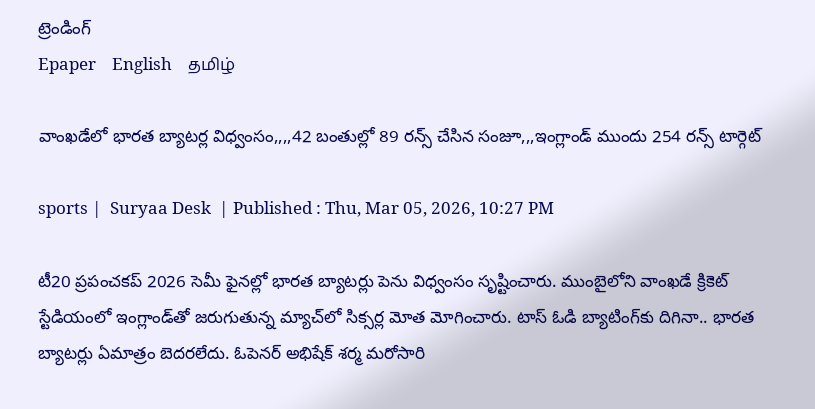ట్రెండింగ్
Epaper    English    தமிழ்

వాంఖడేలో భారత బ్యాటర్ల విధ్వంసం,,,,42 బంతుల్లో 89 రన్స్ చేసిన సంజూ,,,ఇంగ్లాండ్ ముందు 254 రన్స్ టార్గెట్‌

sports |  Suryaa Desk  | Published : Thu, Mar 05, 2026, 10:27 PM

టీ20 ప్రపంచకప్ 2026 సెమీ ఫైనల్లో భారత బ్యాటర్లు పెను విధ్వంసం సృష్టించారు. ముంబైలోని వాంఖడే క్రికెట్ స్టేడియంలో ఇంగ్లాండ్‌తో జరుగుతున్న మ్యాచ్‌లో సిక్సర్ల మోత మోగించారు. టాస్ ఓడి బ్యాటింగ్‌కు దిగినా.. భారత బ్యాటర్లు ఏమాత్రం బెదరలేదు. ఓపెనర్ అభిషేక్ శర్మ మరోసారి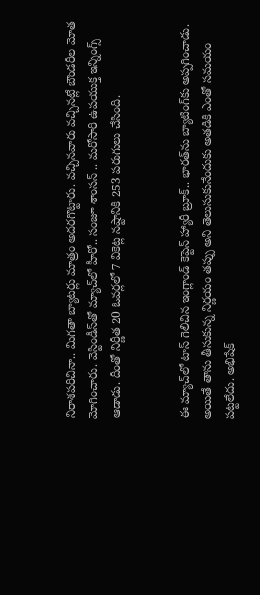నిరాశపరిచినా.. మిగతా బ్యాటర్లు మాత్రం అదరగొట్టారు. వచ్చినవారు వచ్చినట్లే బౌండరీల మోత మోగించారు. వెస్టిండీస్‌తో మ్యాచ్‌లో హీరో.. సంజూ శాంసన్ .. మరోసారి ఉపయుక్త ఇన్నింగ్స్ ఆడాడు. దీంతో నిర్ణీత 20 ఓవర్లలో 7 వికెట్ల నష్టానికి 253 పరుగులు చేసింది.


ఈ మ్యాచ్‌లో టాస్ గెలిచిన ఇంగ్లాండ్ కెప్టెన్ హ్యారీ బ్రూక్.. భారత్‌ను బ్యాటింగ్‌కు అప్పగించాడు. అయితే తాను తీసుకున్న నిర్ణయం తప్పు అని తెలుసుకునేందుకు అతడికి ఎంతో సమయం పట్టలేదు. అభిషేక్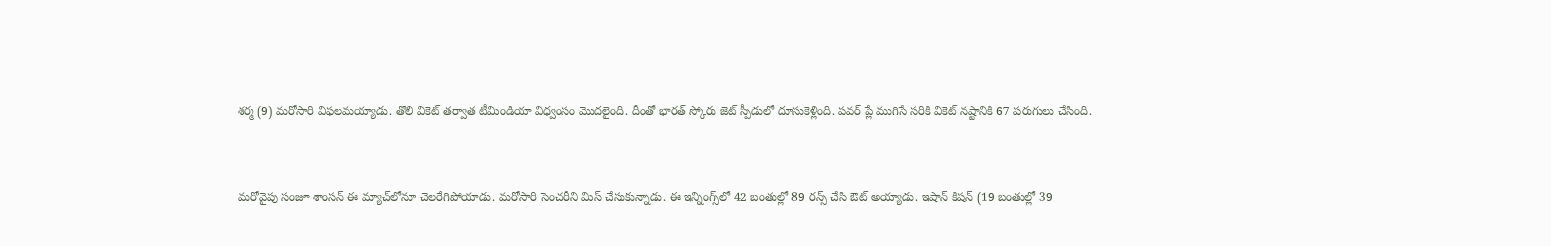శర్మ (9) మరోసారి విఫలమయ్యాడు. తొలి వికెట్ తర్వాత టీమిండియా విధ్వంసం మొదలైంది. దీంతో భారత్ స్కోరు జెట్‌ స్పీడులో దూసుకెళ్లింది. పవర్‌ ప్లే ముగిసే సరికి వికెట్ నష్టానికి 67 పరుగులు చేసింది.


మరోవైపు సంజూ శాంసన్‌ ఈ మ్యాచ్‌లోనూ చెలరేగిపోయాడు. మరోసారి సెంచరీని మిస్ చేసుకున్నాడు. ఈ ఇన్నింగ్స్‌లో 42 బంతుల్లో 89 రన్స్ చేసి ఔట్ అయ్యాడు. ఇషాన్ కిషన్ (19 బంతుల్లో 39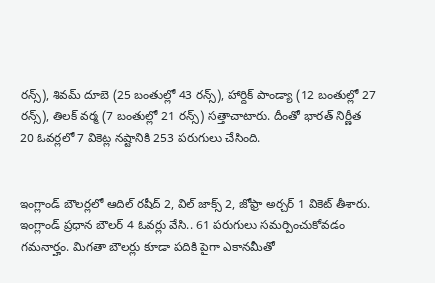రన్స్‌), శివమ్ దూబె (25 బంతుల్లో 43 రన్స్‌), హార్దిక్ పాండ్యా (12 బంతుల్లో 27 రన్స్‌), తిలక్ వర్మ (7 బంతుల్లో 21 రన్స్‌) సత్తాచాటారు. దీంతో భారత్ నిర్ణీత 20 ఓవర్లలో 7 వికెట్ల నష్టానికి 253 పరుగులు చేసింది.


ఇంగ్లాండ్ బౌలర్లలో ఆదిల్ రషీద్ 2, విల్ జాక్స్ 2, జోఫ్రా అర్చర్ 1 వికెట్ తీశారు. ఇంగ్లాండ్ ప్రధాన బౌలర్‌ 4 ఓవర్లు వేసి.. 61 పరుగులు సమర్పించుకోవడం గమనార్హం. మిగతా బౌలర్లు కూడా పదికి పైగా ఎకానమీతో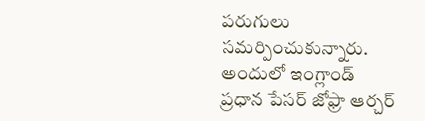పరుగులు సమర్పించుకున్నారు. అందులో ఇంగ్లాండ్ ప్రధాన పేసర్ జోఫ్రా ఆర్చర్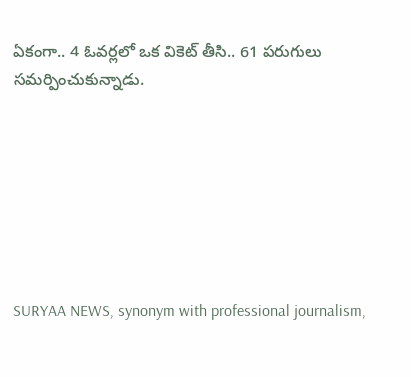ఏకంగా.. 4 ఓవర్లలో ఒక వికెట్ తీసి.. 61 పరుగులు సమర్పించుకున్నాడు.







SURYAA NEWS, synonym with professional journalism,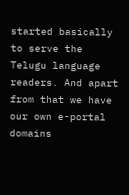started basically to serve the Telugu language readers. And apart from that we have our own e-portal domains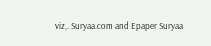viz,. Suryaa.com and Epaper Suryaa